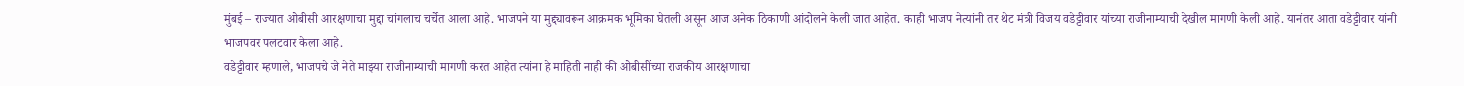मुंबई – राज्यात ओबीसी आरक्षणाचा मुद्दा चांगलाच चर्चेत आला आहे. भाजपने या मुद्द्यावरून आक्रमक भूमिका घेतली असून आज अनेक ठिकाणी आंदोलने केली जात आहेत. काही भाजप नेत्यांनी तर थेट मंत्री विजय वडेट्टीवार यांच्या राजीनाम्याची देखील मागणी केली आहे. यानंतर आता वडेट्टीवार यांनी भाजपवर पलटवार केला आहे.
वडेट्टीवार म्हणाले, भाजपचे जे नेते माझ्या राजीनाम्याची मागणी करत आहेत त्यांना हे माहिती नाही की ओबीसींच्या राजकीय आरक्षणाचा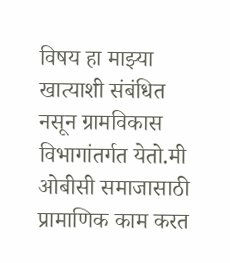विषय हा माझ्या खात्याशी संबंधित नसून ग्रामविकास विभागांतर्गत येतो.मी ओबीसी समाजासाठी प्रामाणिक काम करत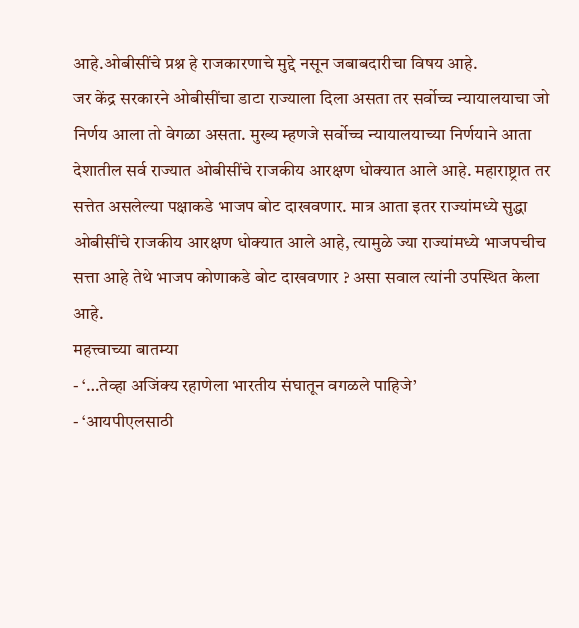आहे.ओबीसींचे प्रश्न हे राजकारणाचे मुद्दे नसून जबाबदारीचा विषय आहे.
जर केंद्र सरकारने ओबीसींचा डाटा राज्याला दिला असता तर सर्वोच्च न्यायालयाचा जो निर्णय आला तो वेगळा असता. मुख्य म्हणजे सर्वोच्च न्यायालयाच्या निर्णयाने आता देशातील सर्व राज्यात ओबीसींचे राजकीय आरक्षण धोक्यात आले आहे. महाराष्ट्रात तर सत्तेत असलेल्या पक्षाकडे भाजप बोट दाखवणार. मात्र आता इतर राज्यांमध्ये सुद्धा ओबीसींचे राजकीय आरक्षण धोक्यात आले आहे, त्यामुळे ज्या राज्यांमध्ये भाजपचीच सत्ता आहे तेथे भाजप कोणाकडे बोट दाखवणार ? असा सवाल त्यांनी उपस्थित केला आहे.
महत्त्वाच्या बातम्या
- ‘…तेव्हा अजिंक्य रहाणेला भारतीय संघातून वगळले पाहिजे’
- ‘आयपीएलसाठी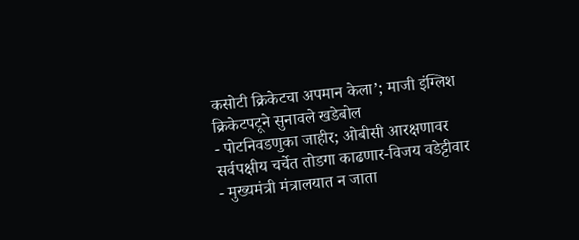कसोटी क्रिकेटचा अपमान केला’; माजी इंग्लिश क्रिकेटपटूने सुनावले खडेबोल
- पोटनिवडणुका जाहीर; ओबीसी आरक्षणावर सर्वपक्षीय चर्चेत तोडगा काढणार-विजय वडेट्टीवार
- मुख्यमंत्री मंत्रालयात न जाता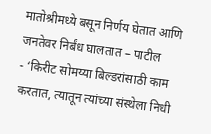मातोश्रीमध्ये बसून निर्णय घेतात आणि जनतेवर निर्बंध घालतात – पाटील
- ‘किरीट सोमय्या बिल्डरांसाठी काम करतात, त्यातून त्यांच्या संस्थेला निधी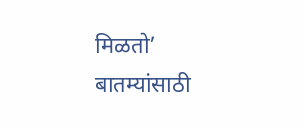मिळतो’
बातम्यांसाठी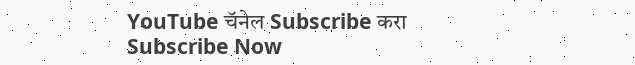YouTube चॅनेल Subscribe करा
Subscribe Now